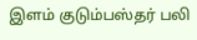இளம் குடும்பஸ்தர் பலி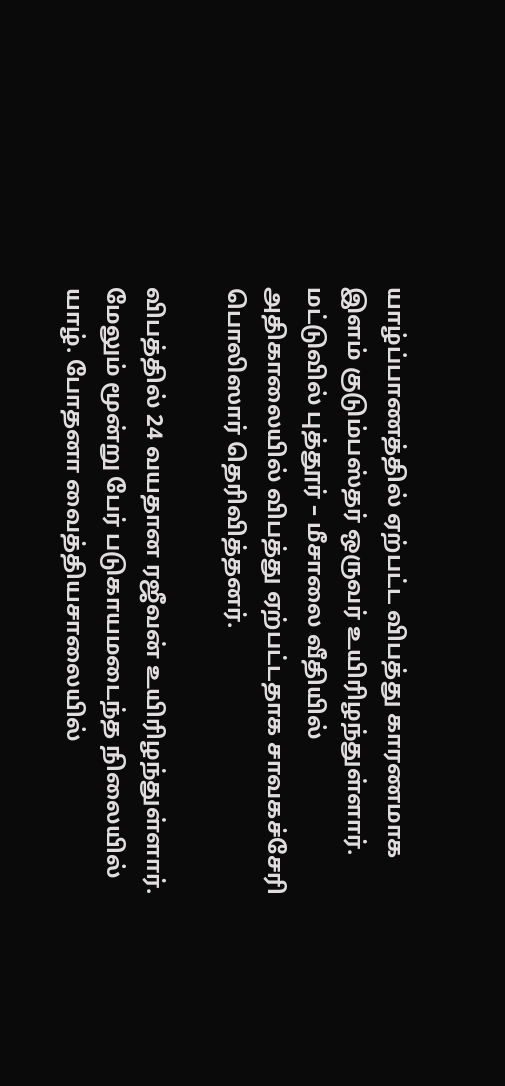யாழ்ப்பாணத்தில் ஏற்பட்ட விபத்து காரணமாக இளம் குடும்பஸ்தர் ஒருவர் உயிரிழந்துள்ளார். மட்டுவில் புத்தூர் – மீசாலை வீதியில் அதிகாலையில் விபத்து ஏற்பட்டதாக சாவகச்சேரி பொலிஸார் தெரிவித்தனர்.

விபத்தில் 24 வயதான ரஜீவன் உயிரிழந்துள்ளார். மேலும் மூன்று பேர் படுகாயமடைந்த நிலையில் யாழ். போதனா வைத்தியசாலையில்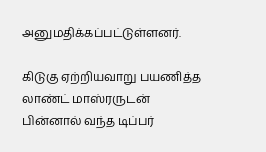அனுமதிக்கப்பட்டுள்ளனர்.

கிடுகு ஏற்றியவாறு பயணித்த லாண்ட் மாஸ்ரருடன் பின்னால் வந்த டிப்பர்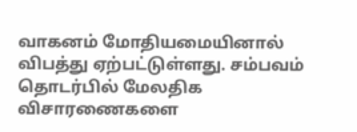வாகனம் மோதியமையினால் விபத்து ஏற்பட்டுள்ளது. சம்பவம் தொடர்பில் மேலதிக விசாரணைகளை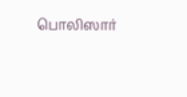பொலிஸார்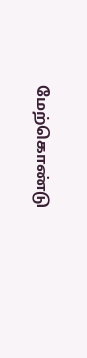மேற்கொண்டு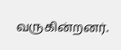வருகின்றனர்.